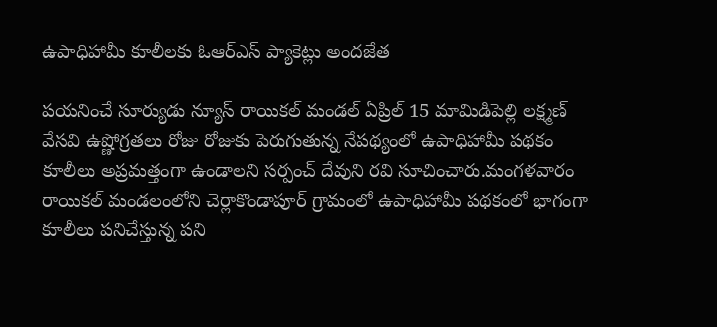ఉపాధిహామీ కూలీలకు ఓఆర్ఎస్ ప్యాకెట్లు అందజేత

పయనించే సూర్యుడు న్యూస్ రాయికల్ మండల్ ఏప్రిల్ 15 మామిడిపెల్లి లక్ష్మణ్ వేసవి ఉష్ణోగ్రతలు రోజు రోజుకు పెరుగుతున్న నేపథ్యంలో ఉపాధిహామీ పథకం కూలీలు అప్రమత్తంగా ఉండాలని సర్పంచ్ దేవుని రవి సూచించారు.మంగళవారం రాయికల్ మండలంలోని చెర్లాకొండాపూర్ గ్రామంలో ఉపాధిహామీ పథకంలో భాగంగా కూలీలు పనిచేస్తున్న పని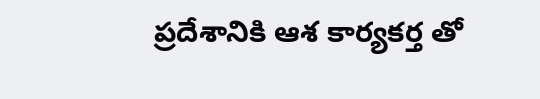ప్రదేశానికి ఆశ కార్యకర్త తో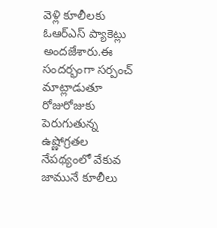వెళ్లి కూలీలకు ఓఆర్ఎస్ ప్యాకెట్లు అందజేశారు.ఈ సందర్భంగా సర్పంచ్ మాట్లాడుతూ రోజురోజుకు పెరుగుతున్న ఉష్ణోగ్రతల నేపథ్యంలో వేకువ జామునే కూలీలు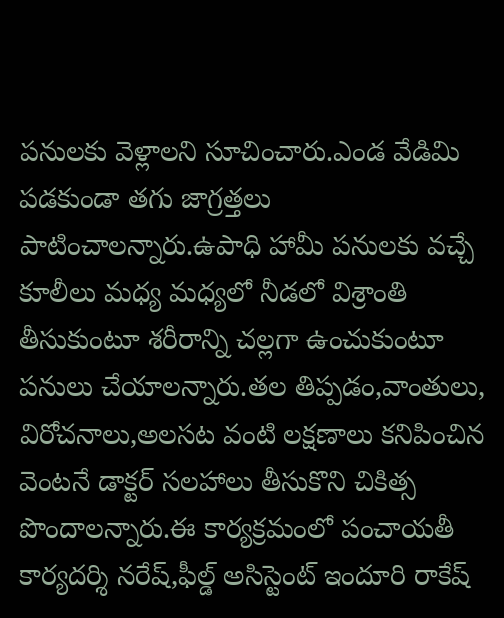పనులకు వెళ్లాలని సూచించారు.ఎండ వేడిమి పడకుండా తగు జాగ్రత్తలు పాటించాలన్నారు.ఉపాధి హామీ పనులకు వచ్చే కూలీలు మధ్య మధ్యలో నీడలో విశ్రాంతి తీసుకుంటూ శరీరాన్ని చల్లగా ఉంచుకుంటూ పనులు చేయాలన్నారు.తల తిప్పడం,వాంతులు, విరోచనాలు,అలసట వంటి లక్షణాలు కనిపించిన వెంటనే డాక్టర్ సలహాలు తీసుకొని చికిత్స పొందాలన్నారు.ఈ కార్యక్రమంలో పంచాయతీ కార్యదర్శి నరేష్,ఫీల్డ్ అసిస్టెంట్ ఇందూరి రాకేష్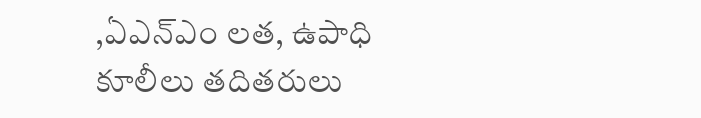,ఏఎన్ఎం లత, ఉపాధి కూలీలు తదితరులు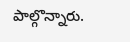పాల్గొన్నారు.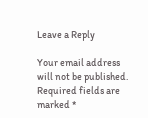Leave a Reply

Your email address will not be published. Required fields are marked *